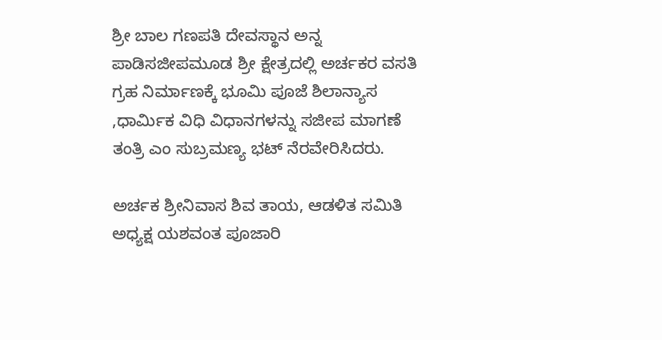ಶ್ರೀ ಬಾಲ ಗಣಪತಿ ದೇವಸ್ಥಾನ ಅನ್ನ ಪಾಡಿಸಜೀಪಮೂಡ ಶ್ರೀ ಕ್ಷೇತ್ರದಲ್ಲಿ ಅರ್ಚಕರ ವಸತಿ ಗ್ರಹ ನಿರ್ಮಾಣಕ್ಕೆ ಭೂಮಿ ಪೂಜೆ ಶಿಲಾನ್ಯಾಸ ,ಧಾರ್ಮಿಕ ವಿಧಿ ವಿಧಾನಗಳನ್ನು ಸಜೀಪ ಮಾಗಣೆ ತಂತ್ರಿ ಎಂ ಸುಬ್ರಮಣ್ಯ ಭಟ್ ನೆರವೇರಿಸಿದರು.

ಅರ್ಚಕ ಶ್ರೀನಿವಾಸ ಶಿವ ತಾಯ, ಆಡಳಿತ ಸಮಿತಿ ಅಧ್ಯಕ್ಷ ಯಶವಂತ ಪೂಜಾರಿ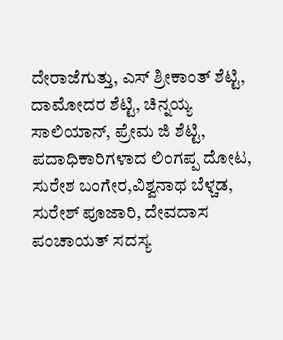ದೇರಾಜೆಗುತ್ತು, ಎಸ್ ಶ್ರೀಕಾಂತ್ ಶೆಟ್ಟಿ, ದಾಮೋದರ ಶೆಟ್ಟಿ, ಚಿನ್ನಯ್ಯ ಸಾಲಿಯಾನ್, ಪ್ರೇಮ ಜಿ ಶೆಟ್ಟಿ, ಪದಾಧಿಕಾರಿಗಳಾದ ಲಿಂಗಪ್ಪ ದೋಟ, ಸುರೇಶ ಬಂಗೇರ,ವಿಶ್ವನಾಥ ಬೆಳ್ಚಡ, ಸುರೇಶ್ ಪೂಜಾರಿ, ದೇವದಾಸ ಪಂಚಾಯತ್ ಸದಸ್ಯ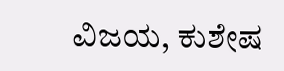ವಿಜಯ, ಕುಶೇಷ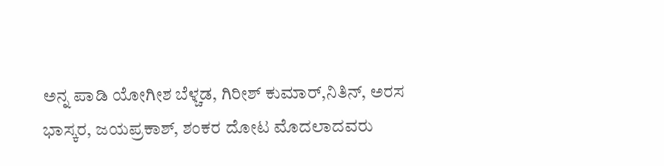ಅನ್ನ ಪಾಡಿ ಯೋಗೀಶ ಬೆಳ್ಚಡ, ಗಿರೀಶ್ ಕುಮಾರ್,ನಿತಿನ್, ಅರಸ ಭಾಸ್ಕರ, ಜಯಪ್ರಕಾಶ್, ಶಂಕರ ದೋಟ ಮೊದಲಾದವರು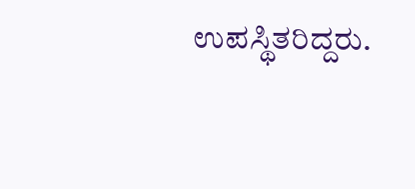ಉಪಸ್ಥಿತರಿದ್ದರು.